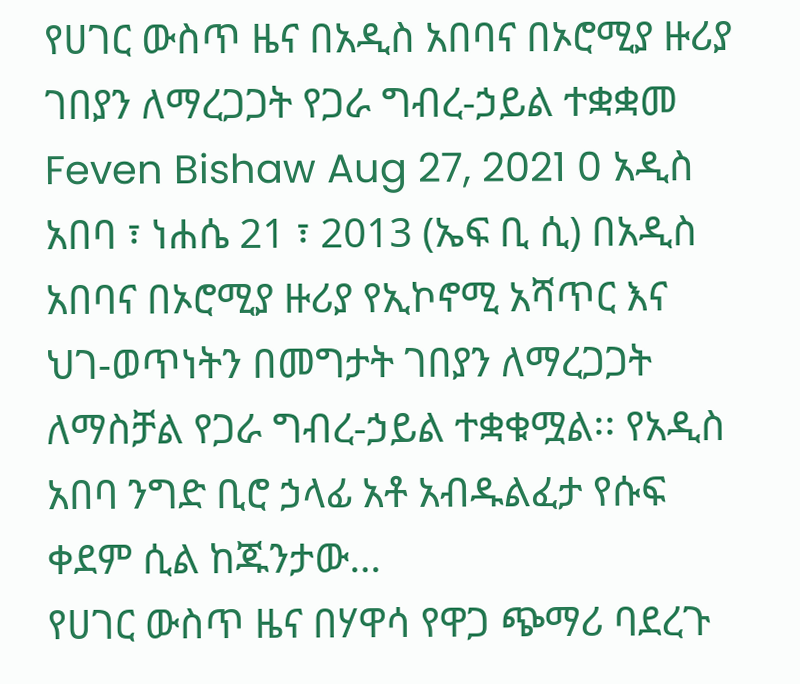የሀገር ውስጥ ዜና በአዲስ አበባና በኦሮሚያ ዙሪያ ገበያን ለማረጋጋት የጋራ ግብረ-ኃይል ተቋቋመ Feven Bishaw Aug 27, 2021 0 አዲስ አበባ ፣ ነሐሴ 21 ፣ 2013 (ኤፍ ቢ ሲ) በአዲስ አበባና በኦሮሚያ ዙሪያ የኢኮኖሚ አሻጥር እና ህገ-ወጥነትን በመግታት ገበያን ለማረጋጋት ለማስቻል የጋራ ግብረ-ኃይል ተቋቁሟል፡፡ የአዲስ አበባ ንግድ ቢሮ ኃላፊ አቶ አብዱልፈታ የሱፍ ቀደም ሲል ከጁንታው…
የሀገር ውስጥ ዜና በሃዋሳ የዋጋ ጭማሪ ባደረጉ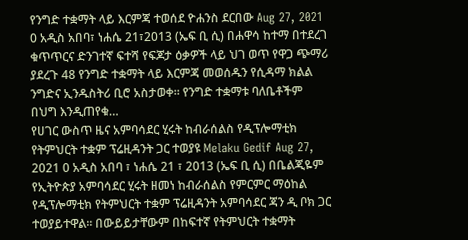የንግድ ተቋማት ላይ እርምጃ ተወሰደ ዮሐንስ ደርበው Aug 27, 2021 0 አዲስ አበባ፣ ነሐሴ 21፣2013 (ኤፍ ቢ ሲ) በሐዋሳ ከተማ በተደረገ ቁጥጥርና ድንገተኛ ፍተሻ የፍጆታ ዕቃዎች ላይ ህገ ወጥ የዋጋ ጭማሪ ያደረጉ 48 የንግድ ተቋማት ላይ እርምጃ መወሰዱን የሲዳማ ክልል ንግድና ኢንዱስትሪ ቢሮ አስታወቀ፡፡ የንግድ ተቋማቱ ባለቤቶችም በህግ እንዲጠየቁ…
የሀገር ውስጥ ዜና አምባሳደር ሂሩት ከብራሰልስ የዲፕሎማቲክ የትምህርት ተቋም ፕሬዚዳንት ጋር ተወያዩ Melaku Gedif Aug 27, 2021 0 አዲስ አበባ ፣ ነሐሴ 21 ፣ 2013 (ኤፍ ቢ ሲ) በቤልጂዬም የኢትዮጵያ አምባሳደር ሂሩት ዘመነ ከብራሰልስ የምርምር ማዕከል የዲፕሎማቲክ የትምህርት ተቋም ፕሬዚዳንት አምባሳደር ጃን ዲ ቦክ ጋር ተወያይተዋል፡፡ በውይይታቸውም በከፍተኛ የትምህርት ተቋማት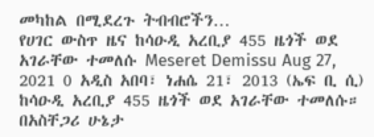መካከል በሚደረጉ ትብብሮችን…
የሀገር ውስጥ ዜና ከሳዑዲ አረቢያ 455 ዜጎች ወደ አገራቸው ተመለሱ Meseret Demissu Aug 27, 2021 0 አዲስ አበባ፣ ነሐሴ 21፣ 2013 (ኤፍ ቢ ሲ) ከሳዑዲ አረቢያ 455 ዜጎች ወደ አገራቸው ተመለሱ። በአስቸጋሪ ሁኔታ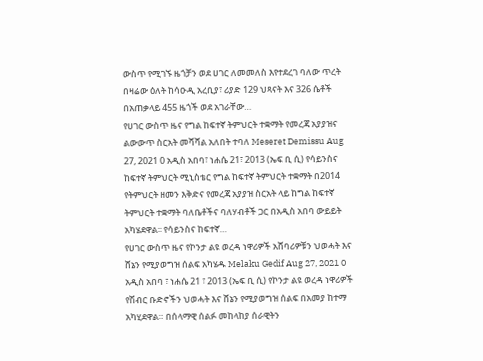ውስጥ የሚገኙ ዜጎቻን ወደ ሀገር ለመመለስ እየተደረገ ባለው ጥረት በዛሬው ዕለት ከሳዑዲ አረቢያ፣ ሪያድ 129 ህጻናት እና 326 ሴቶች በአጠቃላይ 455 ዜጎች ወደ አገራቸው…
የሀገር ውስጥ ዜና የግል ከፍተኛ ትምህርት ተቋማት የመረጃ አያያዝና ልውውጥ ስርአት መሻሻል አለበት ተባለ Meseret Demissu Aug 27, 2021 0 አዲስ አበባ፣ ነሐሴ 21፣ 2013 (ኤፍ ቢ ሲ) የሳይንስና ከፍተኛ ትምህርት ሚኒስቴር የግል ከፍተኛ ትምህርት ተቋማት በ2014 የትምህርት ዘመን እቅድና የመረጃ አያያዝ ስርአት ላይ ከግል ከፍተኛ ትምህርት ተቋማት ባለቤቶችና ባለሃብቶች ጋር በአዲስ አበባ ውይይት አካሄደዋል፡፡ የሳይንስና ከፍተኛ…
የሀገር ውስጥ ዜና የኮንታ ልዩ ወረዳ ነዋሪዎች አሸባሪዎቹን ህወሓት እና ሸኔን የሚያወግዝ ሰልፍ አካሄዱ Melaku Gedif Aug 27, 2021 0 አዲስ አበባ ፣ ነሐሴ 21 ፣ 2013 (ኤፍ ቢ ሲ) የኮንታ ልዩ ወረዳ ነዋሪዎች የሽብር ቡድኖችን ህወሓት እና ሸኔን የሚያወግዝ ሰልፍ በአመያ ከተማ አካሂደዋል። በሰላማዊ ሰልፉ መከላከያ ሰራዊትን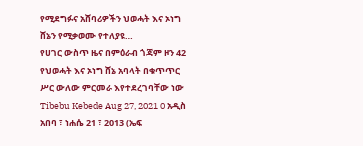የሚደግፉና አሸባሪዎችን ህወሓት እና ኦነግ ሸኔን የሚቃወሙ የተለያዩ…
የሀገር ውስጥ ዜና በምዕራብ ጎጃም ዞን 42 የህወሓት እና ኦነግ ሸኔ አባላት በቁጥጥር ሥር ውለው ምርመራ እየተደረገባቸው ነው Tibebu Kebede Aug 27, 2021 0 አዲስ አበባ ፣ ነሐሴ 21 ፣ 2013 (ኤፍ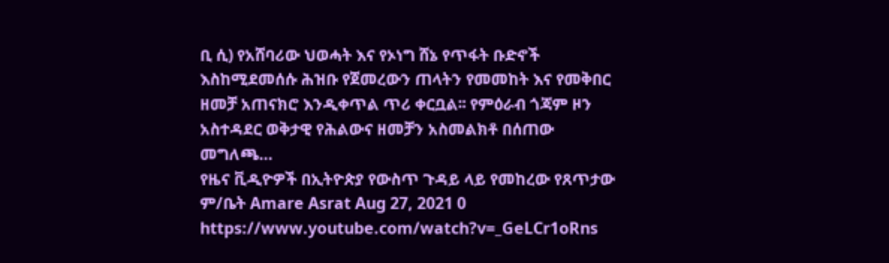ቢ ሲ) የአሸባሪው ህወሓት እና የኦነግ ሸኔ የጥፋት ቡድኖች እስከሚደመሰሱ ሕዝቡ የጀመረውን ጠላትን የመመከት እና የመቅበር ዘመቻ አጠናክሮ እንዲቀጥል ጥሪ ቀርቧል፡፡ የምዕራብ ጎጃም ዞን አስተዳደር ወቅታዊ የሕልውና ዘመቻን አስመልክቶ በሰጠው መግለጫ…
የዜና ቪዲዮዎች በኢትዮጵያ የውስጥ ጉዳይ ላይ የመከረው የጸጥታው ም/ቤት Amare Asrat Aug 27, 2021 0 https://www.youtube.com/watch?v=_GeLCr1oRns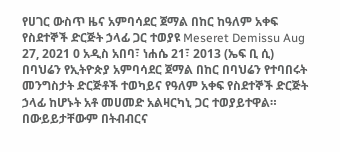የሀገር ውስጥ ዜና አምባሳደር ጀማል በከር ከዓለም አቀፍ የስደተኞች ድርጅት ኃላፊ ጋር ተወያዩ Meseret Demissu Aug 27, 2021 0 አዲስ አበባ፣ ነሐሴ 21፣ 2013 (ኤፍ ቢ ሲ) በባህሬን የኢትዮጵያ አምባሳደር ጀማል በከር በባህሬን የተባበሩት መንግስታት ድርጅቶች ተወካይና የዓለም አቀፍ የስደተኞች ድርጅት ኃላፊ ከሆኑት አቶ መሀመድ አልዛርካኒ ጋር ተወያይተዋል። በውይይታቸውም በትብብርና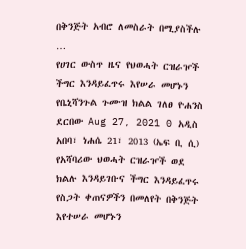በቅንጅት አብሮ ለመስራት በሚያስችሉ …
የሀገር ውስጥ ዜና የህወሓት ርዝራዦች ችግር እንዳይፈጥሩ እየሠራ መሆኑን የቤኒሻንጉል ጉሙዝ ክልል ገለፀ ዮሐንስ ደርበው Aug 27, 2021 0 አዲስ አበባ፣ ነሐሴ 21፣ 2013 (ኤፍ ቢ ሲ) የአሻባሪው ህወሓት ርዝራዦች ወደ ክልሉ እንዳይገቡና ችግር እንዳይፈጥሩ የስጋት ቀጠናዎችን በመለየት በቅንጅት እየተሠራ መሆኑን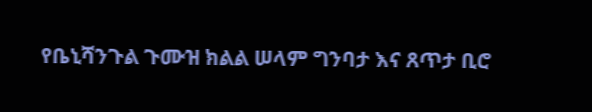የቤኒሻንጉል ጉሙዝ ክልል ሠላም ግንባታ እና ጸጥታ ቢሮ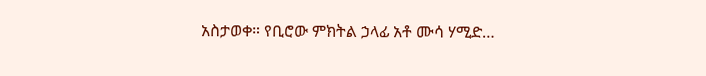አስታወቀ። የቢሮው ምክትል ኃላፊ አቶ ሙሳ ሃሚድ…